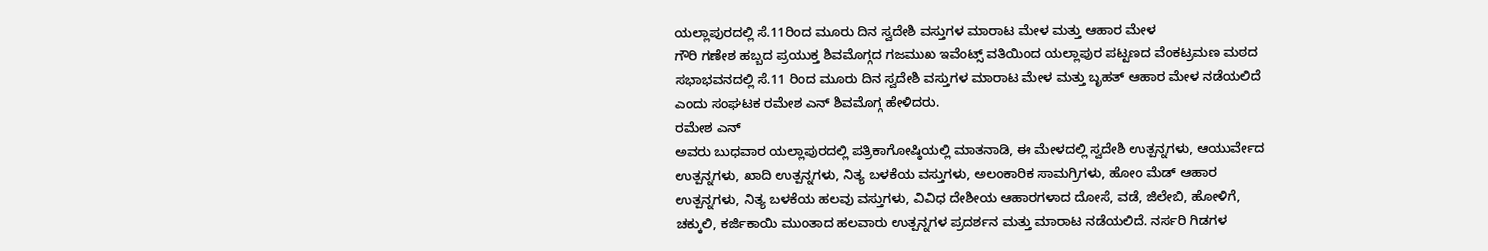ಯಲ್ಲಾಪುರದಲ್ಲಿ ಸೆ.11ರಿಂದ ಮೂರು ದಿನ ಸ್ವದೇಶಿ ವಸ್ತುಗಳ ಮಾರಾಟ ಮೇಳ ಮತ್ತು ಆಹಾರ ಮೇಳ
ಗೌರಿ ಗಣೇಶ ಹಬ್ಬದ ಪ್ರಯುಕ್ತ ಶಿವಮೊಗ್ಗದ ಗಜಮುಖ ಇವೆಂಟ್ಸ್ ವತಿಯಿಂದ ಯಲ್ಲಾಪುರ ಪಟ್ಟಣದ ವೆಂಕಟ್ರಮಣ ಮಠದ ಸಭಾಭವನದಲ್ಲಿ ಸೆ.11 ರಿಂದ ಮೂರು ದಿನ ಸ್ವದೇಶಿ ವಸ್ತುಗಳ ಮಾರಾಟ ಮೇಳ ಮತ್ತು ಬೃಹತ್ ಆಹಾರ ಮೇಳ ನಡೆಯಲಿದೆ ಎಂದು ಸಂಘಟಕ ರಮೇಶ ಎನ್ ಶಿವಮೊಗ್ಗ ಹೇಳಿದರು.
ರಮೇಶ ಎನ್
ಅವರು ಬುಧವಾರ ಯಲ್ಲಾಪುರದಲ್ಲಿ ಪತ್ರಿಕಾಗೋಷ್ಠಿಯಲ್ಲಿ ಮಾತನಾಡಿ, ಈ ಮೇಳದಲ್ಲಿ ಸ್ವದೇಶಿ ಉತ್ಪನ್ನಗಳು, ಆಯುರ್ವೇದ ಉತ್ಪನ್ನಗಳು, ಖಾದಿ ಉತ್ಪನ್ನಗಳು, ನಿತ್ಯ ಬಳಕೆಯ ವಸ್ತುಗಳು, ಅಲಂಕಾರಿಕ ಸಾಮಗ್ರಿಗಳು, ಹೋಂ ಮೆಡ್ ಆಹಾರ ಉತ್ಪನ್ನಗಳು, ನಿತ್ಯ ಬಳಕೆಯ ಹಲವು ವಸ್ತುಗಳು, ವಿವಿಧ ದೇಶೀಯ ಆಹಾರಗಳಾದ ದೋಸೆ, ವಡೆ, ಜಿಲೇಬಿ, ಹೋಳಿಗೆ, ಚಕ್ಕುಲಿ, ಕರ್ಜಿಕಾಯಿ ಮುಂತಾದ ಹಲವಾರು ಉತ್ಪನ್ನಗಳ ಪ್ರದರ್ಶನ ಮತ್ತು ಮಾರಾಟ ನಡೆಯಲಿದೆ. ನರ್ಸರಿ ಗಿಡಗಳ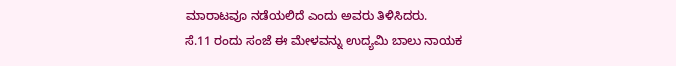ಮಾರಾಟವೂ ನಡೆಯಲಿದೆ ಎಂದು ಅವರು ತಿಳಿಸಿದರು.
ಸೆ.11 ರಂದು ಸಂಜೆ ಈ ಮೇಳವನ್ನು ಉದ್ಯಮಿ ಬಾಲು ನಾಯಕ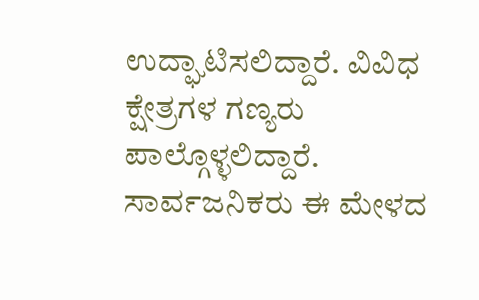ಉದ್ಘಾಟಿಸಲಿದ್ದಾರೆ. ವಿವಿಧ ಕ್ಷೇತ್ರಗಳ ಗಣ್ಯರು ಪಾಲ್ಗೊಳ್ಳಲಿದ್ದಾರೆ. ಸಾರ್ವಜನಿಕರು ಈ ಮೇಳದ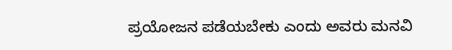ಪ್ರಯೋಜನ ಪಡೆಯಬೇಕು ಎಂದು ಅವರು ಮನವಿ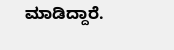ಮಾಡಿದ್ದಾರೆ.